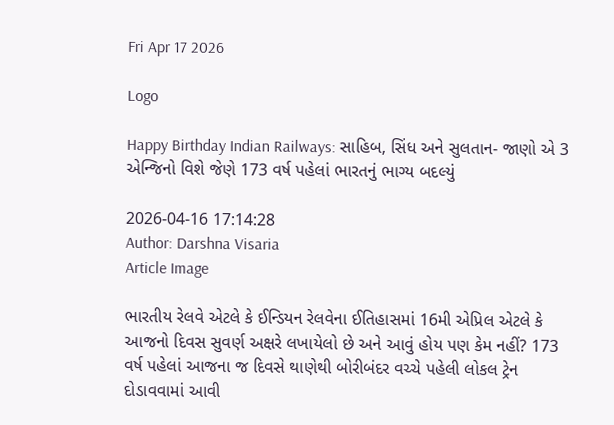Fri Apr 17 2026

Logo

Happy Birthday Indian Railways: સાહિબ, સિંધ અને સુલતાન- જાણો એ 3 એન્જિનો વિશે જેણે 173 વર્ષ પહેલાં ભારતનું ભાગ્ય બદલ્યું

2026-04-16 17:14:28
Author: Darshna Visaria
Article Image

ભારતીય રેલવે એટલે કે ઈન્ડિયન રેલવેના ઈતિહાસમાં 16મી એપ્રિલ એટલે કે આજનો દિવસ સુવર્ણ અક્ષરે લખાયેલો છે અને આવું હોય પણ કેમ નહીં? 173 વર્ષ પહેલાં આજના જ દિવસે થાણેથી બોરીબંદર વચ્ચે પહેલી લોકલ ટ્રેન દોડાવવામાં આવી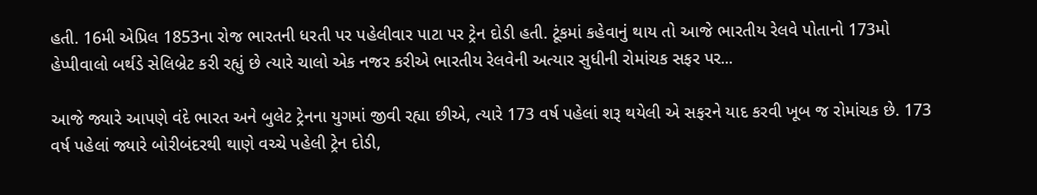હતી. 16મી એપ્રિલ 1853ના રોજ ભારતની ધરતી પર પહેલીવાર પાટા પર ટ્રેન દોડી હતી. ટૂંકમાં કહેવાનું થાય તો આજે ભારતીય રેલવે પોતાનો 173મો હેપ્પીવાલો બર્થડે સેલિબ્રેટ કરી રહ્યું છે ત્યારે ચાલો એક નજર કરીએ ભારતીય રેલવેની અત્યાર સુધીની રોમાંચક સફર પર...

આજે જ્યારે આપણે વંદે ભારત અને બુલેટ ટ્રેનના યુગમાં જીવી રહ્યા છીએ, ત્યારે 173 વર્ષ પહેલાં શરૂ થયેલી એ સફરને યાદ કરવી ખૂબ જ રોમાંચક છે. 173 વર્ષ પહેલાં જ્યારે બોરીબંદરથી થાણે વચ્ચે પહેલી ટ્રેન દોડી,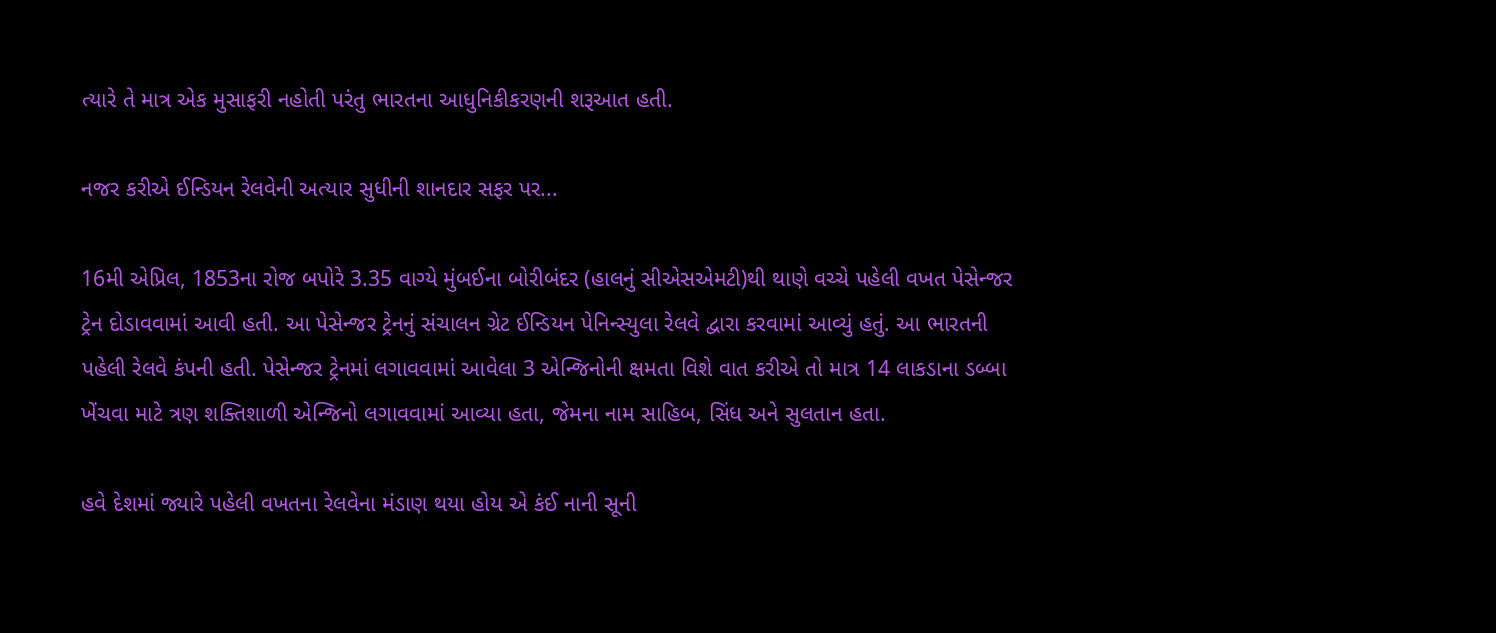ત્યારે તે માત્ર એક મુસાફરી નહોતી પરંતુ ભારતના આધુનિકીકરણની શરૂઆત હતી.

નજર કરીએ ઈન્ડિયન રેલવેની અત્યાર સુધીની શાનદાર સફર પર...

16મી એપ્રિલ, 1853ના રોજ બપોરે 3.35 વાગ્યે મુંબઈના બોરીબંદર (હાલનું સીએસએમટી)થી થાણે વચ્ચે પહેલી વખત પેસેન્જર ટ્રેન દોડાવવામાં આવી હતી. આ પેસેન્જર ટ્રેનનું સંચાલન ગ્રેટ ઈન્ડિયન પેનિન્સ્યુલા રેલવે દ્વારા કરવામાં આવ્યું હતું. આ ભારતની પહેલી રેલવે કંપની હતી. પેસેન્જર ટ્રેનમાં લગાવવામાં આવેલા 3 એન્જિનોની ક્ષમતા વિશે વાત કરીએ તો માત્ર 14 લાકડાના ડબ્બા ખેંચવા માટે ત્રણ શક્તિશાળી એન્જિનો લગાવવામાં આવ્યા હતા, જેમના નામ સાહિબ, સિંધ અને સુલતાન હતા.

હવે દેશમાં જ્યારે પહેલી વખતના રેલવેના મંડાણ થયા હોય એ કંઈ નાની સૂની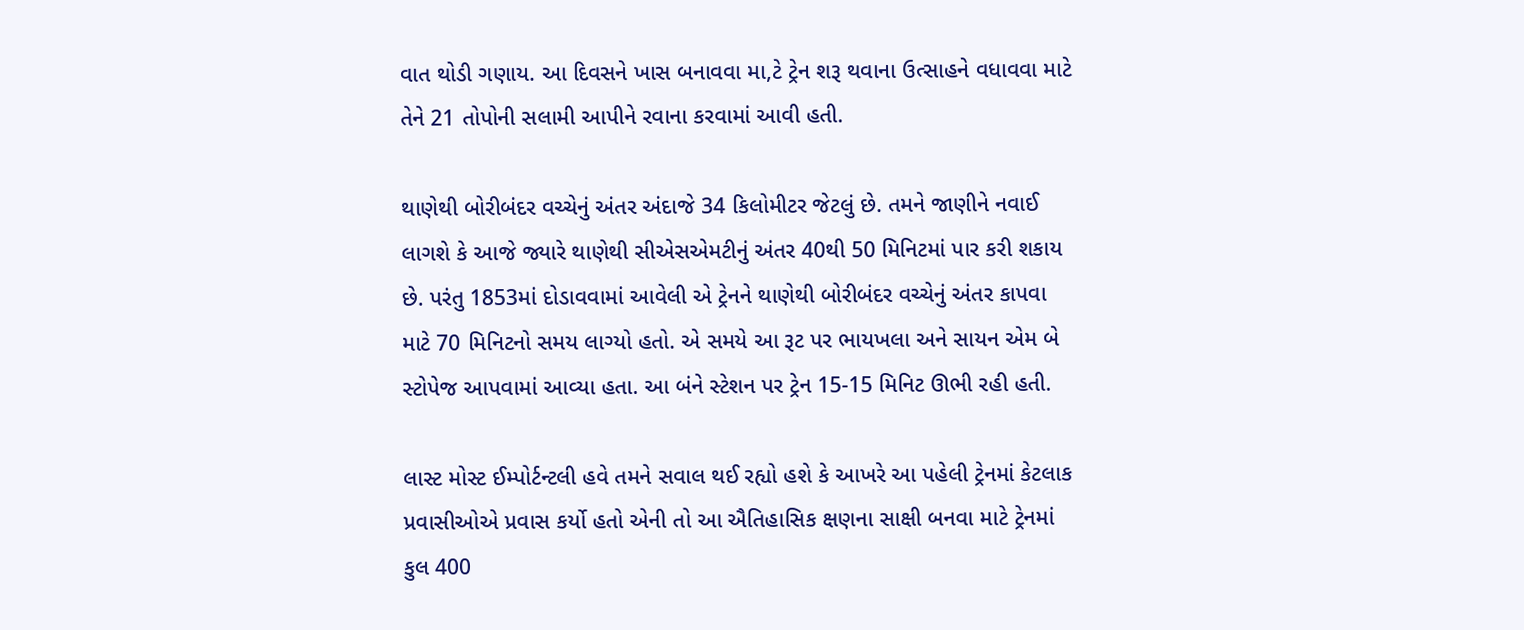વાત થોડી ગણાય. આ દિવસને ખાસ બનાવવા મા,ટે ટ્રેન શરૂ થવાના ઉત્સાહને વધાવવા માટે તેને 21 તોપોની સલામી આપીને રવાના કરવામાં આવી હતી.

થાણેથી બોરીબંદર વચ્ચેનું અંતર અંદાજે 34 કિલોમીટર જેટલું છે. તમને જાણીને નવાઈ લાગશે કે આજે જ્યારે થાણેથી સીએસએમટીનું અંતર 40થી 50 મિનિટમાં પાર કરી શકાય છે. પરંતુ 1853માં દોડાવવામાં આવેલી એ ટ્રેનને થાણેથી બોરીબંદર વચ્ચેનું અંતર કાપવા માટે 70 મિનિટનો સમય લાગ્યો હતો. એ સમયે આ રૂટ પર ભાયખલા અને સાયન એમ બે સ્ટોપેજ આપવામાં આવ્યા હતા. આ બંને સ્ટેશન પર ટ્રેન 15-15 મિનિટ ઊભી રહી હતી.

લાસ્ટ મોસ્ટ ઈમ્પોર્ટન્ટલી હવે તમને સવાલ થઈ રહ્યો હશે કે આખરે આ પહેલી ટ્રેનમાં કેટલાક પ્રવાસીઓએ પ્રવાસ કર્યો હતો એની તો આ ઐતિહાસિક ક્ષણના સાક્ષી બનવા માટે ટ્રેનમાં કુલ 400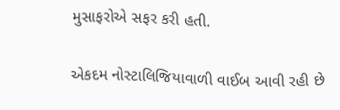મુસાફરોએ સફર કરી હતી.

એકદમ નોસ્ટાલિજિયાવાળી વાઈબ આવી રહી છે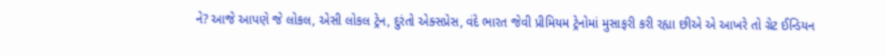ને? આજે આપણે જે લોકલ, એસી લોકલ ટ્રેન, દુરંતો એક્સપ્રેસ, વંદે ભારત જેવી પ્રીમિયમ ટ્રેનોમાં મુસાફરી કરી રહ્યા છીએ એ આખરે તો ગ્રેટ ઈન્ડિયન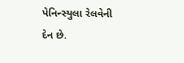પેનિન્સ્યુલા રેલવેની દેન છે.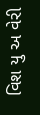વિશ યુ અ વેરી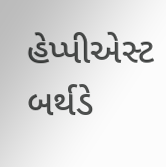હેપ્પીએસ્ટ બર્થડે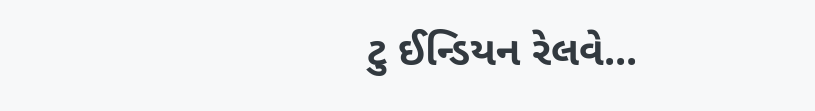ટુ ઈન્ડિયન રેલવે...